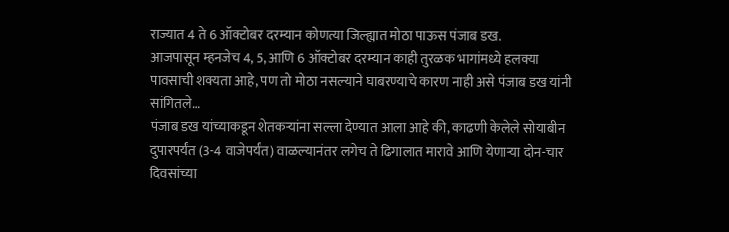राज्यात 4 ते 6 ऑक्टोबर दरम्यान कोणत्या जिल्ह्यात मोठा पाऊस पंजाब डख.
आजपासून म्हनजेच 4, 5, आणि 6 ऑक्टोबर दरम्यान काही तुरळक भागांमध्ये हलक्या पावसाची शक्यता आहे, पण तो मोठा नसल्याने घाबरण्याचे कारण नाही असे पंजाब डख यांनी सांगितले…
पंजाब डख यांच्याकडून शेतकऱ्यांना सल्ला देण्यात आला आहे की, काढणी केलेले सोयाबीन दुपारपर्यंत (3-4 वाजेपर्यंत) वाळल्यानंतर लगेच ते ढिगालात मारावे आणि येणाऱ्या दोन-चार दिवसांच्या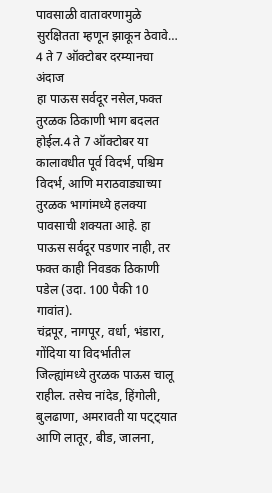पावसाळी वातावरणामुळे सुरक्षितता म्हणून झाकून ठेवावे…
4 ते 7 ऑक्टोबर दरम्यानचा अंदाज
हा पाऊस सर्वदूर नसेल,फक्त तुरळक ठिकाणी भाग बदलत होईल.4 ते 7 ऑक्टोबर या कालावधीत पूर्व विदर्भ, पश्चिम विदर्भ, आणि मराठवाड्याच्या तुरळक भागांमध्ये हलक्या पावसाची शक्यता आहे. हा पाऊस सर्वदूर पडणार नाही, तर फक्त काही निवडक ठिकाणी पडेल (उदा. 100 पैकी 10 गावांत).
चंद्रपूर, नागपूर, वर्धा, भंडारा, गोंदिया या विदर्भातील जिल्ह्यांमध्ये तुरळक पाऊस चालू राहील. तसेच नांदेड, हिंगोली, बुलढाणा, अमरावती या पट्ट्यात आणि लातूर, बीड, जालना,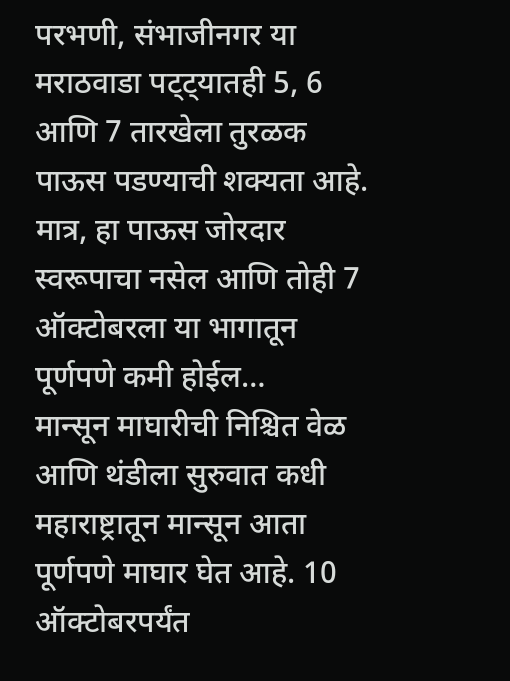परभणी, संभाजीनगर या मराठवाडा पट्ट्यातही 5, 6 आणि 7 तारखेला तुरळक पाऊस पडण्याची शक्यता आहे. मात्र, हा पाऊस जोरदार स्वरूपाचा नसेल आणि तोही 7 ऑक्टोबरला या भागातून पूर्णपणे कमी होईल…
मान्सून माघारीची निश्चित वेळ आणि थंडीला सुरुवात कधी
महाराष्ट्रातून मान्सून आता पूर्णपणे माघार घेत आहे. 10 ऑक्टोबरपर्यंत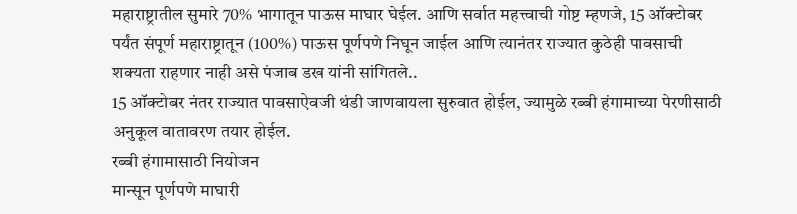महाराष्ट्रातील सुमारे 70% भागातून पाऊस माघार घेईल. आणि सर्वात महत्त्वाची गोष्ट म्हणजे, 15 ऑक्टोबर पर्यंत संपूर्ण महाराष्ट्रातून (100%) पाऊस पूर्णपणे निघून जाईल आणि त्यानंतर राज्यात कुठेही पावसाची शक्यता राहणार नाही असे पंजाब डख यांनी सांगितले..
15 ऑक्टोबर नंतर राज्यात पावसाऐवजी थंडी जाणवायला सुरुवात होईल, ज्यामुळे रब्बी हंगामाच्या पेरणीसाठी अनुकूल वातावरण तयार होईल.
रब्बी हंगामासाठी नियोजन
मान्सून पूर्णपणे माघारी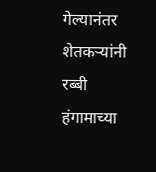गेल्यानंतर शेतकऱ्यांनी रब्बी हंगामाच्या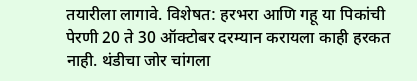तयारीला लागावे. विशेषत: हरभरा आणि गहू या पिकांची पेरणी 20 ते 30 ऑक्टोबर दरम्यान करायला काही हरकत नाही. थंडीचा जोर चांगला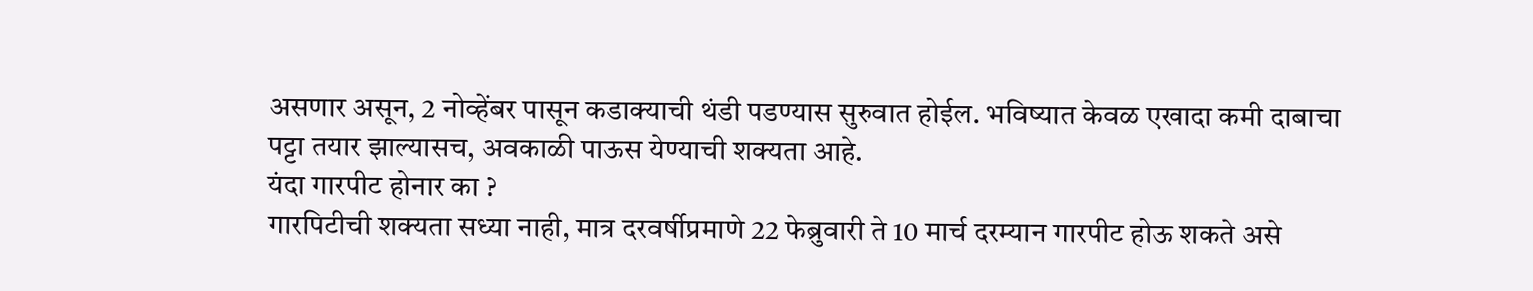असणार असून, 2 नोव्हेंबर पासून कडाक्याची थंडी पडण्यास सुरुवात होईल. भविष्यात केवळ एखादा कमी दाबाचा पट्टा तयार झाल्यासच, अवकाळी पाऊस येण्याची शक्यता आहे.
यंदा गारपीट होनार का ?
गारपिटीची शक्यता सध्या नाही, मात्र दरवर्षीप्रमाणे 22 फेब्रुवारी ते 10 मार्च दरम्यान गारपीट होऊ शकते असे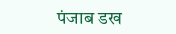पंजाब डख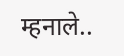म्हनाले..